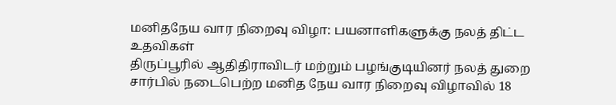மனிதநேய வார நிறைவு விழா: பயனாளிகளுக்கு நலத் திட்ட உதவிகள்
திருப்பூரில் ஆதிதிராவிடர் மற்றும் பழங்குடியினர் நலத் துறை சார்பில் நடைபெற்ற மனித நேய வார நிறைவு விழாவில் 18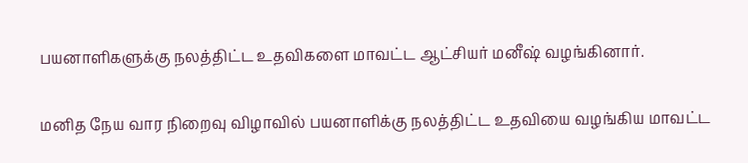பயனாளிகளுக்கு நலத்திட்ட உதவிகளை மாவட்ட ஆட்சியர் மனீஷ் வழங்கினார்.

மனித நேய வார நிறைவு விழாவில் பயனாளிக்கு நலத்திட்ட உதவியை வழங்கிய மாவட்ட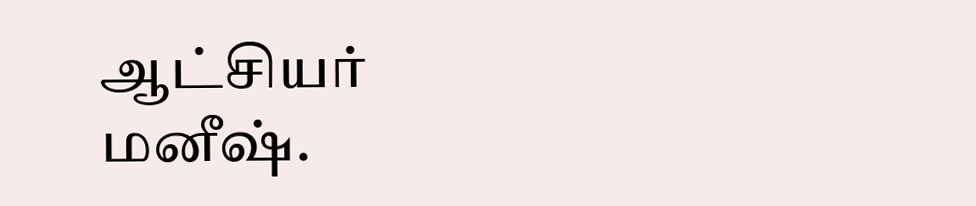ஆட்சியர் மனீஷ்.